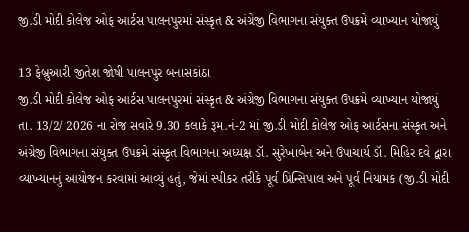જી.ડી મોદી કોલેજ ઓફ આર્ટસ પાલનપુરમાં સંસ્કૃત & અંગ્રેજી વિભાગના સંયુક્ત ઉપક્રમે વ્યાખ્યાન યોજાયું

13 ફેબ્રુઆરી જીતેશ જોષી પાલનપુર બનાસકાંઠા
જી.ડી મોદી કોલેજ ઓફ આર્ટસ પાલનપુરમાં સંસ્કૃત & અંગ્રેજી વિભાગના સંયુક્ત ઉપક્રમે વ્યાખ્યાન યોજાયું તા. 13/2/ 2026 ના રોજ સવારે 9.30 કલાકે રૂમ.નં-2 માં જી.ડી મોદી કોલેજ ઓફ આર્ટસના સંસ્કૃત અને અંગ્રેજી વિભાગના સંયુક્ત ઉપક્રમે સંસ્કૃત વિભાગના અધ્યક્ષ ડૉ. સુરેખાબેન અને ઉપાચાર્ય ડૉ. મિહિર દવે દ્વારા વ્યાખ્યાનનું આયોજન કરવામાં આવ્યું હતું, જેમાં સ્પીકર તરીકે પૂર્વ પ્રિન્સિપાલ અને પૂર્વ નિયામક (જી.ડી મોદી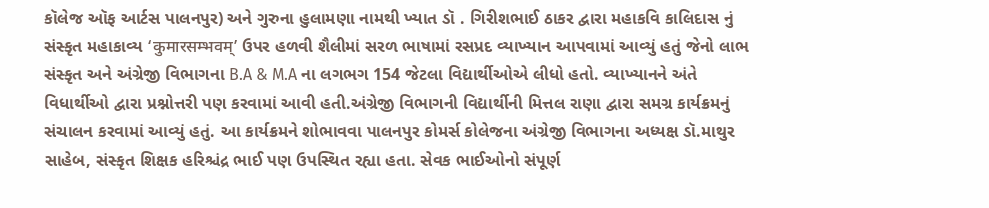કૉલેજ ઑફ આર્ટસ પાલનપુર) અને ગુરુના હુલામણા નામથી ખ્યાત ડૉ . ગિરીશભાઈ ઠાકર દ્વારા મહાકવિ કાલિદાસ નું સંસ્કૃત મહાકાવ્ય ‘कुमारसम्भवम्’ ઉપર હળવી શૈલીમાં સરળ ભાષામાં રસપ્રદ વ્યાખ્યાન આપવામાં આવ્યું હતું જેનો લાભ સંસ્કૃત અને અંગ્રેજી વિભાગના B.A & M.A ના લગભગ 154 જેટલા વિદ્યાર્થીઓએ લીધો હતો. વ્યાખ્યાનને અંતે વિધાર્થીઓ દ્વારા પ્રશ્નોત્તરી પણ કરવામાં આવી હતી.અંગ્રેજી વિભાગની વિદ્યાર્થીની મિત્તલ રાણા દ્વારા સમગ્ર કાર્યક્રમનું સંચાલન કરવામાં આવ્યું હતું. આ કાર્યક્રમને શોભાવવા પાલનપુર કોમર્સ કોલેજના અંગ્રેજી વિભાગના અધ્યક્ષ ડૉ.માથુર સાહેબ, સંસ્કૃત શિક્ષક હરિશ્ચંદ્ર ભાઈ પણ ઉપસ્થિત રહ્યા હતા. સેવક ભાઈઓનો સંપૂર્ણ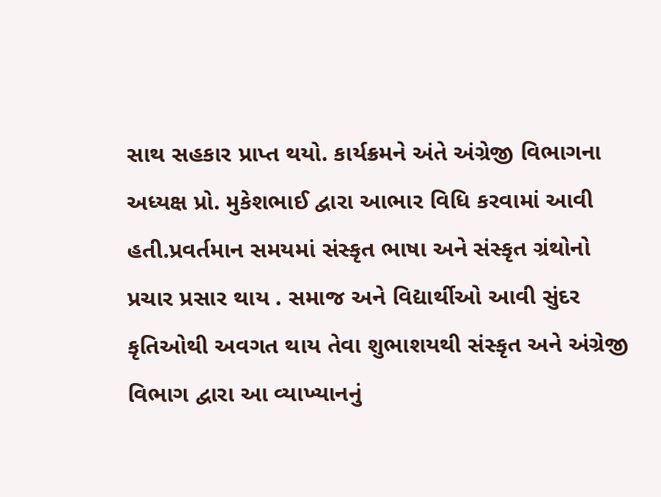સાથ સહકાર પ્રાપ્ત થયો. કાર્યક્રમને અંતે અંગ્રેજી વિભાગના અધ્યક્ષ પ્રો. મુકેશભાઈ દ્વારા આભાર વિધિ કરવામાં આવી હતી.પ્રવર્તમાન સમયમાં સંસ્કૃત ભાષા અને સંસ્કૃત ગ્રંથોનો પ્રચાર પ્રસાર થાય . સમાજ અને વિદ્યાર્થીઓ આવી સુંદર કૃતિઓથી અવગત થાય તેવા શુભાશયથી સંસ્કૃત અને અંગ્રેજી વિભાગ દ્વારા આ વ્યાખ્યાનનું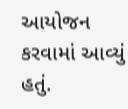આયોજન કરવામાં આવ્યું હતું.